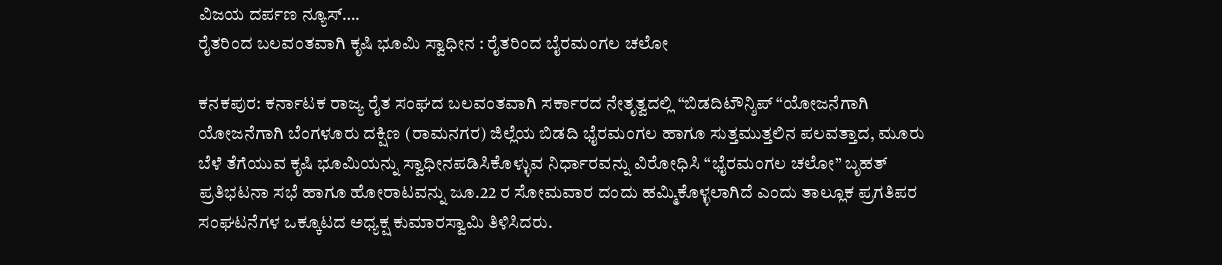ವಿಜಯ ದರ್ಪಣ ನ್ಯೂಸ್….
ರೈತರಿಂದ ಬಲವಂತವಾಗಿ ಕೃಷಿ ಭೂಮಿ ಸ್ವಾಧೀನ : ರೈತರಿಂದ ಬೈರಮಂಗಲ ಚಲೋ

ಕನಕಪುರ: ಕರ್ನಾಟಕ ರಾಜ್ಯ ರೈತ ಸಂಘದ ಬಲವಂತವಾಗಿ ಸರ್ಕಾರದ ನೇತೃತ್ವದಲ್ಲಿ “ಬಿಡದಿಟೌನ್ಶಿಪ್ “ಯೋಜನೆಗಾಗಿ ಯೋಜನೆಗಾಗಿ ಬೆಂಗಳೂರು ದಕ್ಷಿಣ (ರಾಮನಗರ) ಜಿಲ್ಲೆಯ ಬಿಡದಿ ಭೈರಮಂಗಲ ಹಾಗೂ ಸುತ್ತಮುತ್ತಲಿನ ಪಲವತ್ತಾದ, ಮೂರು ಬೆಳೆ ತೆಗೆಯುವ ಕೃಷಿ ಭೂಮಿಯನ್ನು ಸ್ವಾಧೀನಪಡಿಸಿಕೊಳ್ಳುವ ನಿರ್ಧಾರವನ್ನು ವಿರೋಧಿಸಿ “ಭೈರಮಂಗಲ ಚಲೋ” ಬೃಹತ್ ಪ್ರತಿಭಟನಾ ಸಭೆ ಹಾಗೂ ಹೋರಾಟವನ್ನು ಜೂ.22 ರ ಸೋಮವಾರ ದಂದು ಹಮ್ಮಿಕೊಳ್ಳಲಾಗಿದೆ ಎಂದು ತಾಲ್ಲೂಕ ಪ್ರಗತಿಪರ ಸಂಘಟನೆಗಳ ಒಕ್ಕೂಟದ ಅಧ್ಯಕ್ಷ ಕುಮಾರಸ್ವಾಮಿ ತಿಳಿಸಿದರು.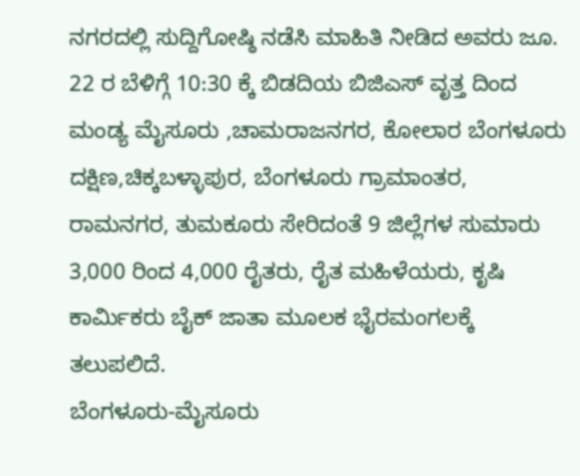ನಗರದಲ್ಲಿ ಸುದ್ದಿಗೋಷ್ಠಿ ನಡೆಸಿ ಮಾಹಿತಿ ನೀಡಿದ ಅವರು ಜೂ. 22 ರ ಬೆಳಿಗ್ಗೆ 10:30 ಕ್ಕೆ ಬಿಡದಿಯ ಬಿಜಿಎಸ್ ವೃತ್ತ ದಿಂದ ಮಂಡ್ಯ ಮೈಸೂರು ,ಚಾಮರಾಜನಗರ, ಕೋಲಾರ ಬೆಂಗಳೂರು ದಕ್ಷಿಣ,ಚಿಕ್ಕಬಳ್ಳಾಪುರ, ಬೆಂಗಳೂರು ಗ್ರಾಮಾಂತರ, ರಾಮನಗರ, ತುಮಕೂರು ಸೇರಿದಂತೆ 9 ಜಿಲ್ಲೆಗಳ ಸುಮಾರು 3,000 ರಿಂದ 4,000 ರೈತರು, ರೈತ ಮಹಿಳೆಯರು, ಕೃಷಿ ಕಾರ್ಮಿಕರು ಬೈಕ್ ಜಾತಾ ಮೂಲಕ ಭೈರಮಂಗಲಕ್ಕೆ ತಲುಪಲಿದೆ.
ಬೆಂಗಳೂರು-ಮೈಸೂರು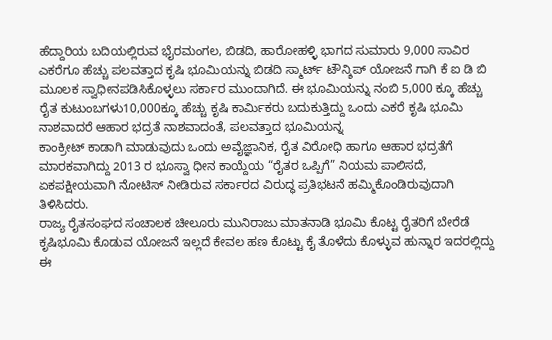ಹೆದ್ದಾರಿಯ ಬದಿಯಲ್ಲಿರುವ ಭೈರಮಂಗಲ, ಬಿಡದಿ, ಹಾರೋಹಳ್ಳಿ ಭಾಗದ ಸುಮಾರು 9,000 ಸಾವಿರ ಎಕರೆಗೂ ಹೆಚ್ಚು ಪಲವತ್ತಾದ ಕೃಷಿ ಭೂಮಿಯನ್ನು ಬಿಡದಿ ಸ್ಮಾರ್ಟ್ ಟೌನ್ಶಿಪ್ ಯೋಜನೆ ಗಾಗಿ ಕೆ ಐ ಡಿ ಬಿ ಮೂಲಕ ಸ್ವಾಧೀನಪಡಿಸಿಕೊಳ್ಳಲು ಸರ್ಕಾರ ಮುಂದಾಗಿದೆ. ಈ ಭೂಮಿಯನ್ನು ನಂಬಿ 5,000 ಕ್ಕೂ ಹೆಚ್ಚು ರೈತ ಕುಟುಂಬಗಳು10,000ಕ್ಕೂ ಹೆಚ್ಚು ಕೃಷಿ ಕಾರ್ಮಿಕರು ಬದುಕುತ್ತಿದ್ದು ಒಂದು ಎಕರೆ ಕೃಷಿ ಭೂಮಿ ನಾಶವಾದರೆ ಆಹಾರ ಭದ್ರತೆ ನಾಶವಾದಂತೆ, ಪಲವತ್ತಾದ ಭೂಮಿಯನ್ನ
ಕಾಂಕ್ರೀಟ್ ಕಾಡಾಗಿ ಮಾಡುವುದು ಒಂದು ಅವೈಜ್ಞಾನಿಕ, ರೈತ ವಿರೋಧಿ ಹಾಗೂ ಆಹಾರ ಭದ್ರತೆಗೆ ಮಾರಕವಾಗಿದ್ದು 2013 ರ ಭೂಸ್ವಾ ಧೀನ ಕಾಯ್ದೆಯ “ರೈತರ ಒಪ್ಪಿಗೆ” ನಿಯಮ ಪಾಲಿಸದೆ, ಏಕಪಕ್ಷೀಯವಾಗಿ ನೋಟಿಸ್ ನೀಡಿರುವ ಸರ್ಕಾರದ ವಿರುದ್ಧ ಪ್ರತಿಭಟನೆ ಹಮ್ಮಿಕೊಂಡಿರುವುದಾಗಿ ತಿಳಿಸಿದರು.
ರಾಜ್ಯ ರೈತಸಂಘದ ಸಂಚಾಲಕ ಚೀಲೂರು ಮುನಿರಾಜು ಮಾತನಾಡಿ ಭೂಮಿ ಕೊಟ್ಟ ರೈತರಿಗೆ ಬೇರೆಡೆ ಕೃಷಿಭೂಮಿ ಕೊಡುವ ಯೋಜನೆ ಇಲ್ಲದೆ ಕೇವಲ ಹಣ ಕೊಟ್ಟು ಕೈ ತೊಳೆದು ಕೊಳ್ಳುವ ಹುನ್ನಾರ ಇದರಲ್ಲಿದ್ದು ಈ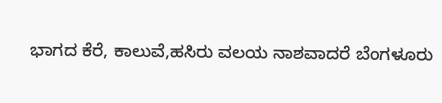ಭಾಗದ ಕೆರೆ, ಕಾಲುವೆ,ಹಸಿರು ವಲಯ ನಾಶವಾದರೆ ಬೆಂಗಳೂರು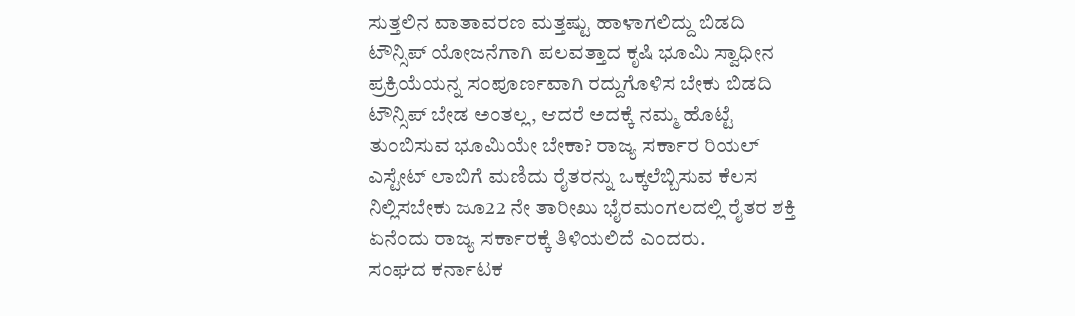ಸುತ್ತಲಿನ ವಾತಾವರಣ ಮತ್ತಷ್ಟು ಹಾಳಾಗಲಿದ್ದು ಬಿಡದಿ ಟೌನ್ಸಿಪ್ ಯೋಜನೆಗಾಗಿ ಪಲವತ್ತಾದ ಕೃಷಿ ಭೂಮಿ ಸ್ವಾಧೀನ ಪ್ರಕ್ರಿಯೆಯನ್ನ ಸಂಪೂರ್ಣವಾಗಿ ರದ್ದುಗೊಳಿಸ ಬೇಕು ಬಿಡದಿ ಟೌನ್ಸಿಪ್ ಬೇಡ ಅಂತಲ್ಲ, ಆದರೆ ಅದಕ್ಕೆ ನಮ್ಮ ಹೊಟ್ಟೆ ತುಂಬಿಸುವ ಭೂಮಿಯೇ ಬೇಕಾ? ರಾಜ್ಯ ಸರ್ಕಾರ ರಿಯಲ್ ಎಸ್ಟೇಟ್ ಲಾಬಿಗೆ ಮಣಿದು ರೈತರನ್ನು ಒಕ್ಕಲೆಬ್ಬಿಸುವ ಕೆಲಸ ನಿಲ್ಲಿಸಬೇಕು ಜೂ22 ನೇ ತಾರೀಖು ಭೈರಮಂಗಲದಲ್ಲಿ ರೈತರ ಶಕ್ತಿ ಏನೆಂದು ರಾಜ್ಯ ಸರ್ಕಾರಕ್ಕೆ ತಿಳಿಯಲಿದೆ ಎಂದರು.
ಸಂಘದ ಕರ್ನಾಟಕ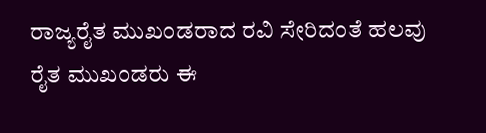ರಾಜ್ಯರೈತ ಮುಖಂಡರಾದ ರವಿ ಸೇರಿದಂತೆ ಹಲವು ರೈತ ಮುಖಂಡರು ಈ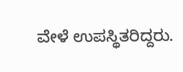ವೇಳೆ ಉಪಸ್ಥಿತರಿದ್ದರು.